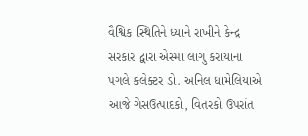વૈશ્વિક સ્થિતિને ધ્યાને રાખીને કેન્દ્ર સરકાર દ્વારા એસ્મા લાગુ કરાયાના પગલે કલેક્ટર ડો. અનિલ ધામેલિયાએ આજે ગેસઉત્પાદકો, વિતરકો ઉપરાંત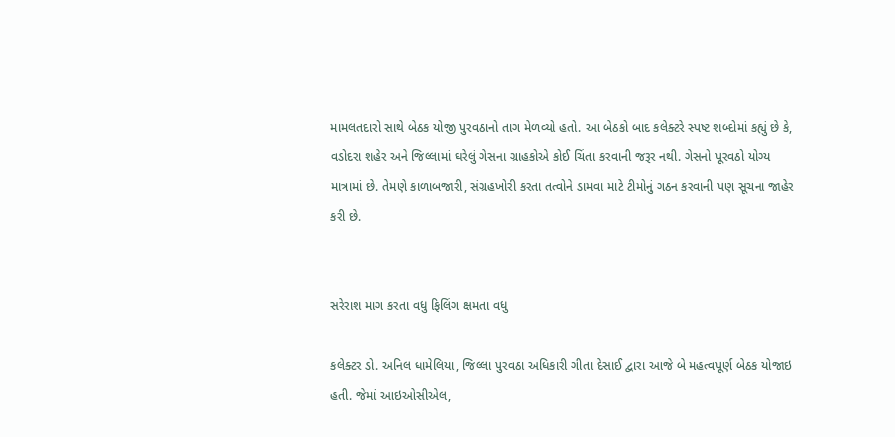મામલતદારો સાથે બેઠક યોજી પુરવઠાનો તાગ મેળવ્યો હતો. આ બેઠકો બાદ કલેક્ટરે સ્પષ્ટ શબ્દોમાં કહ્યું છે કે, વડોદરા શહેર અને જિલ્લામાં ઘરેલું ગેસના ગ્રાહકોએ કોઈ ચિંતા કરવાની જરૂર નથી. ગેસનો પૂરવઠો યોગ્ય માત્રામાં છે. તેમણે કાળાબજારી, સંગ્રહખોરી કરતા તત્વોને ડામવા માટે ટીમોનું ગઠન કરવાની પણ સૂચના જાહેર કરી છે.


સરેરાશ માગ કરતા વધુ ફિલિંગ ક્ષમતા વધુ

કલેક્ટર ડો. અનિલ ધામેલિયા, જિલ્લા પુરવઠા અધિકારી ગીતા દેસાઈ દ્વારા આજે બે મહત્વપૂર્ણ બેઠક યોજાઇ હતી. જેમાં આઇઓસીએલ,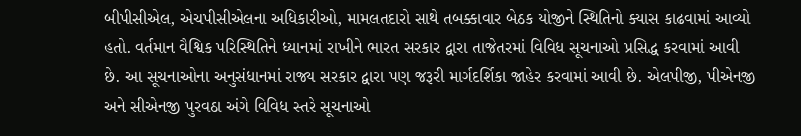બીપીસીએલ, એચપીસીએલના અધિકારીઓ, મામલતદારો સાથે તબક્કાવાર બેઠક યોજીને સ્થિતિનો ક્યાસ કાઢવામાં આવ્યો હતો. વર્તમાન વૈશ્વિક પરિસ્થિતિને ધ્યાનમાં રાખીને ભારત સરકાર દ્વારા તાજેતરમાં વિવિધ સૂચનાઓ પ્રસિદ્ધ કરવામાં આવી છે. આ સૂચનાઓના અનુસંધાનમાં રાજ્ય સરકાર દ્વારા પણ જરૂરી માર્ગદર્શિકા જાહેર કરવામાં આવી છે. એલપીજી, પીએનજી અને સીએનજી પુરવઠા અંગે વિવિધ સ્તરે સૂચનાઓ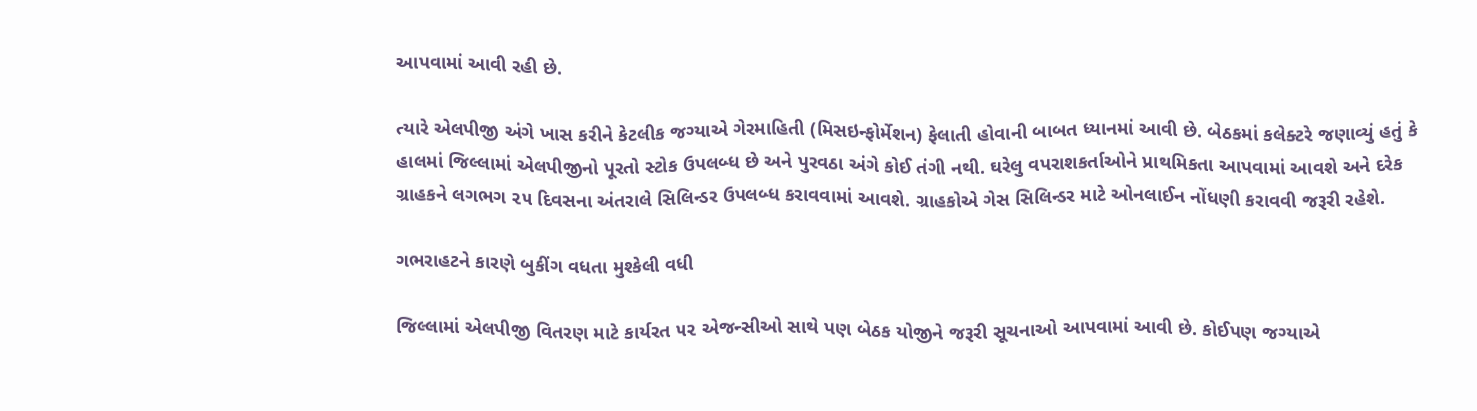આપવામાં આવી રહી છે.

ત્યારે એલપીજી અંગે ખાસ કરીને કેટલીક જગ્યાએ ગેરમાહિતી (મિસઇન્ફોર્મેશન) ફેલાતી હોવાની બાબત ધ્યાનમાં આવી છે. બેઠકમાં કલેક્ટરે જણાવ્યું હતું કે હાલમાં જિલ્લામાં એલપીજીનો પૂરતો સ્ટોક ઉપલબ્ધ છે અને પુરવઠા અંગે કોઈ તંગી નથી. ઘરેલુ વપરાશકર્તાઓને પ્રાથમિકતા આપવામાં આવશે અને દરેક ગ્રાહકને લગભગ ૨૫ દિવસના અંતરાલે સિલિન્ડર ઉપલબ્ધ કરાવવામાં આવશે. ગ્રાહકોએ ગેસ સિલિન્ડર માટે ઓનલાઈન નોંધણી કરાવવી જરૂરી રહેશે.

ગભરાહટને કારણે બુકીંગ વધતા મુશ્કેલી વધી

જિલ્લામાં એલપીજી વિતરણ માટે કાર્યરત ૫૨ એજન્સીઓ સાથે પણ બેઠક યોજીને જરૂરી સૂચનાઓ આપવામાં આવી છે. કોઈપણ જગ્યાએ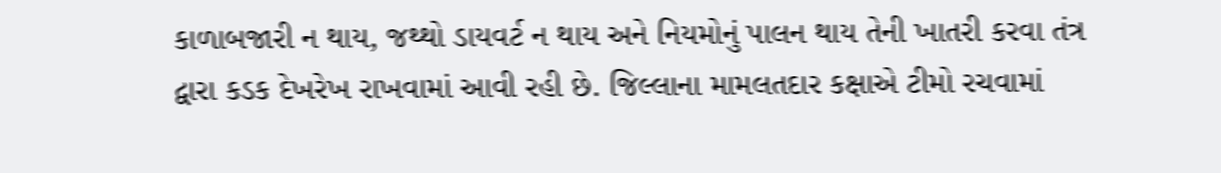કાળાબજારી ન થાય, જથ્થો ડાયવર્ટ ન થાય અને નિયમોનું પાલન થાય તેની ખાતરી કરવા તંત્ર દ્વારા કડક દેખરેખ રાખવામાં આવી રહી છે. જિલ્લાના મામલતદાર કક્ષાએ ટીમો રચવામાં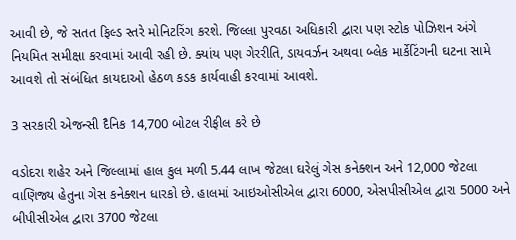આવી છે, જે સતત ફિલ્ડ સ્તરે મોનિટરિંગ કરશે. જિલ્લા પુરવઠા અધિકારી દ્વારા પણ સ્ટોક પોઝિશન અંગે નિયમિત સમીક્ષા કરવામાં આવી રહી છે. ક્યાંય પણ ગેરરીતિ, ડાયવર્ઝન અથવા બ્લેક માર્કેટિંગની ઘટના સામે આવશે તો સંબંધિત કાયદાઓ હેઠળ કડક કાર્યવાહી કરવામાં આવશે.

3 સરકારી એજન્સી દૈનિક 14,700 બોટલ રીફીલ કરે છે

વડોદરા શહેર અને જિલ્લામાં હાલ કુલ મળી 5.44 લાખ જેટલા ઘરેલું ગેસ કનેક્શન અને 12,000 જેટલા વાણિજ્ય હેતુના ગેસ કનેક્શન ધારકો છે. હાલમાં આઇઓસીએલ દ્વારા 6000, એસપીસીએલ દ્વારા 5000 અને બીપીસીએલ દ્વારા 3700 જેટલા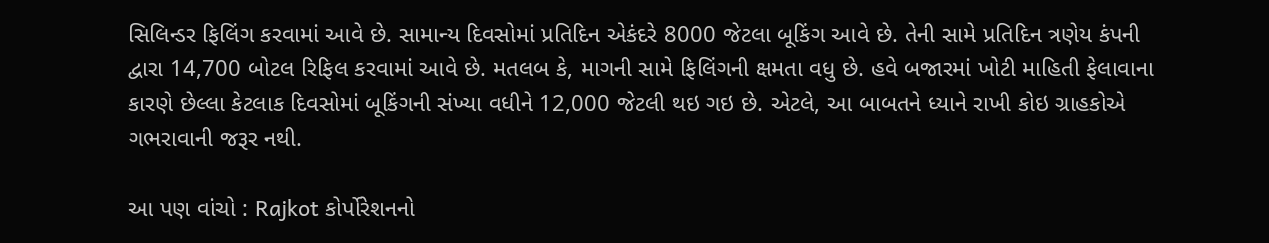સિલિન્ડર ફિલિંગ કરવામાં આવે છે. સામાન્ય દિવસોમાં પ્રતિદિન એકંદરે 8000 જેટલા બૂકિંગ આવે છે. તેની સામે પ્રતિદિન ત્રણેય કંપની દ્વારા 14,700 બોટલ રિફિલ કરવામાં આવે છે. મતલબ કે, માગની સામે ફિલિંગની ક્ષમતા વધુ છે. હવે બજારમાં ખોટી માહિતી ફેલાવાના કારણે છેલ્લા કેટલાક દિવસોમાં બૂકિંગની સંખ્યા વધીને 12,000 જેટલી થઇ ગઇ છે. એટલે, આ બાબતને ધ્યાને રાખી કોઇ ગ્રાહકોએ ગભરાવાની જરૂર નથી.

આ પણ વાંચો : Rajkot કોર્પોરેશનનો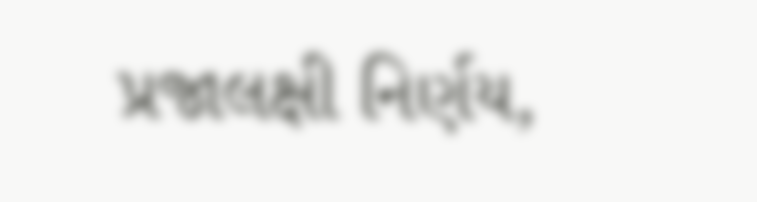પ્રજાલક્ષી નિર્ણય,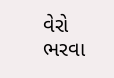વેરો ભરવા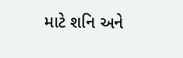માટે શનિ અને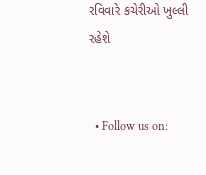રવિવારે કચેરીઓ ખુલ્લી રહેશે


  • Follow us on: